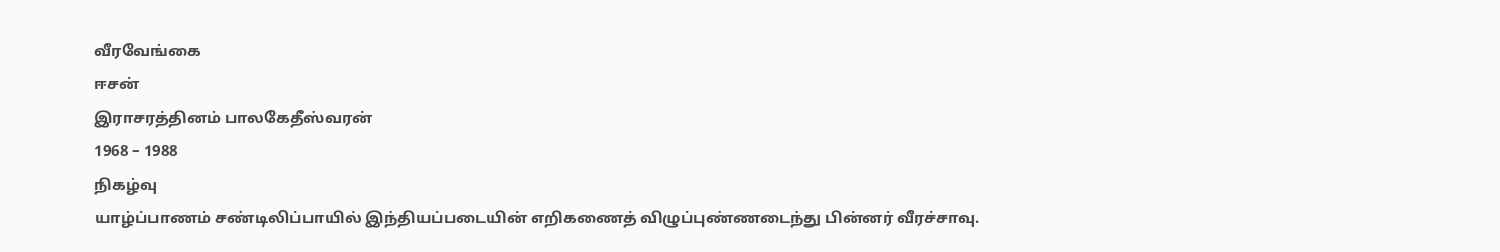வீரவேங்கை
ஈசன்
இராசரத்தினம் பாலகேதீஸ்வரன்
1968 – 1988
நிகழ்வு
யாழ்ப்பாணம் சண்டிலிப்பாயில் இந்தியப்படையின் எறிகணைத் விழுப்புண்ணடைந்து பின்னர் வீரச்சாவு.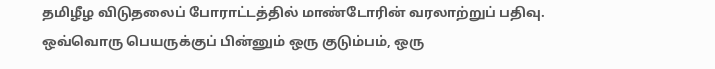தமிழீழ விடுதலைப் போராட்டத்தில் மாண்டோரின் வரலாற்றுப் பதிவு. ஒவ்வொரு பெயருக்குப் பின்னும் ஒரு குடும்பம், ஒரு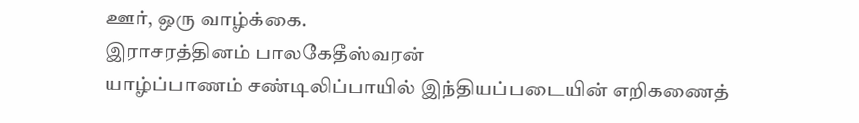ஊர், ஒரு வாழ்க்கை.
இராசரத்தினம் பாலகேதீஸ்வரன்
யாழ்ப்பாணம் சண்டிலிப்பாயில் இந்தியப்படையின் எறிகணைத்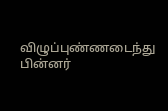விழுப்புண்ணடைந்து பின்னர்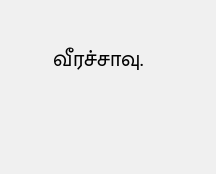வீரச்சாவு.